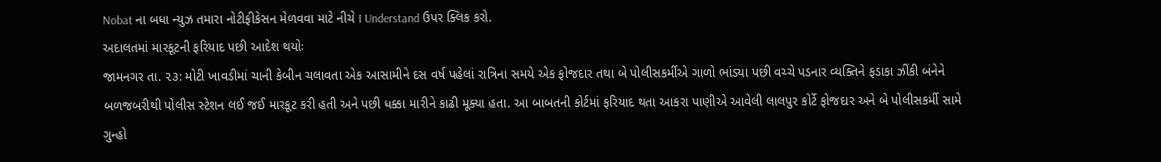Nobat ના બધા ન્યુઝ તમારા નોટીફીકેસન મેળવવા માટે નીચે I Understand ઉપર ક્લિક કરો.
અદાલતમાં મારકૂટની ફરિયાદ પછી આદેશ થયોઃ
જામનગર તા. ૨૩: મોટી ખાવડીમાં ચાની કેબીન ચલાવતા એક આસામીને દસ વર્ષ પહેલાં રાત્રિના સમયે એક ફોજદાર તથા બે પોલીસકર્મીએ ગાળો ભાંડ્યા પછી વચ્ચે પડનાર વ્યક્તિને ફડાકા ઝીંકી બંનેને બળજબરીથી પોલીસ સ્ટેશન લઈ જઈ મારકૂટ કરી હતી અને પછી ધક્કા મારીને કાઢી મૂક્યા હતા. આ બાબતની કોર્ટમાં ફરિયાદ થતા આકરા પાણીએ આવેલી લાલપુર કોર્ટે ફોજદાર અને બે પોલીસકર્મી સામે ગુન્હો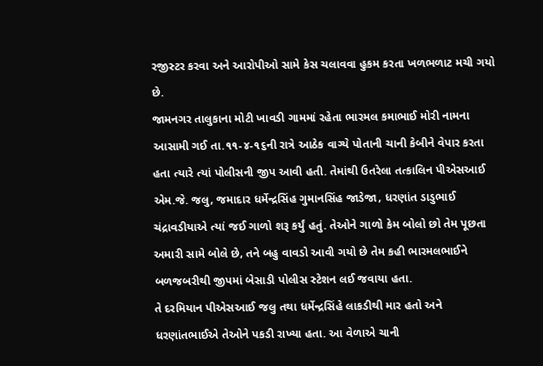રજીસ્ટર કરવા અને આરોપીઓ સામે કેસ ચલાવવા હુકમ કરતા ખળભળાટ મચી ગયો છે.
જામનગર તાલુકાના મોટી ખાવડી ગામમાં રહેતા ભારમલ કમાભાઈ મોરી નામના આસામી ગઈ તા.૧૧-૪-૧૬ની રાત્રે આઠેક વાગ્યે પોતાની ચાની કેબીને વેપાર કરતા હતા ત્યારે ત્યાં પોલીસની જીપ આવી હતી. તેમાંથી ઉતરેલા તત્કાલિન પીએસઆઈ એમ.જે. જલુ, જમાદાર ધર્મેન્દ્રસિંહ ગુમાનસિંહ જાડેજા, ધરણાંત ડાડુભાઈ ચંદ્રાવડીયાએ ત્યાં જઈ ગાળો શરૂ કર્યું હતું. તેઓને ગાળો કેમ બોલો છો તેમ પૂછતા અમારી સામે બોલે છે, તને બહુ વાવડો આવી ગયો છે તેમ કહી ભારમલભાઈને બળજબરીથી જીપમાં બેસાડી પોલીસ સ્ટેશન લઈ જવાયા હતા.
તે દરમિયાન પીએસઆઈ જલુ તથા ધર્મેન્દ્રસિંહે લાકડીથી માર હતો અને ધરણાંતભાઈએ તેઓને પકડી રાખ્યા હતા. આ વેળાએ ચાની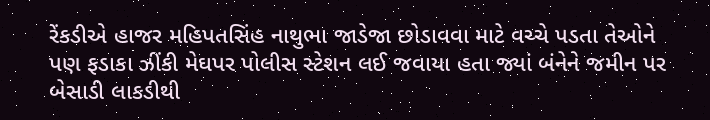રેંકડીએ હાજર મહિપતસિંહ નાથુભા જાડેજા છોડાવવા માટે વચ્ચે પડતા તેઓને પણ ફડાકા ઝીંકી મેઘપર પોલીસ સ્ટેશન લઈ જવાયા હતા જ્યાં બંનેને જમીન પર બેસાડી લાકડીથી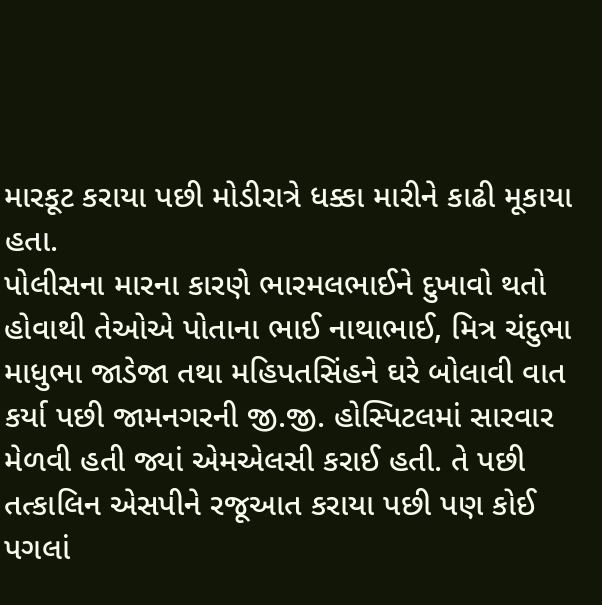મારકૂટ કરાયા પછી મોડીરાત્રે ધક્કા મારીને કાઢી મૂકાયા હતા.
પોલીસના મારના કારણે ભારમલભાઈને દુખાવો થતો હોવાથી તેઓએ પોતાના ભાઈ નાથાભાઈ, મિત્ર ચંદુભા માધુભા જાડેજા તથા મહિપતસિંહને ઘરે બોલાવી વાત કર્યા પછી જામનગરની જી.જી. હોસ્પિટલમાં સારવાર મેળવી હતી જ્યાં એમએલસી કરાઈ હતી. તે પછી તત્કાલિન એસપીને રજૂઆત કરાયા પછી પણ કોઈ પગલાં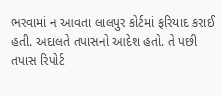ભરવામાં ન આવતા લાલપુર કોર્ટમાં ફરિયાદ કરાઈ હતી. અદાલતે તપાસનો આદેશ હતો. તે પછી તપાસ રિપોર્ટ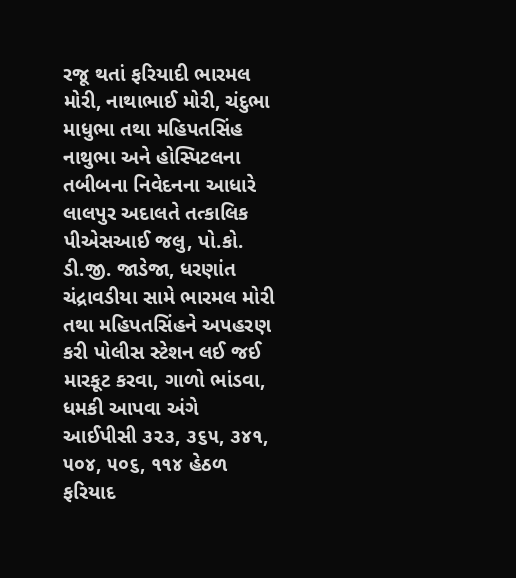રજૂ થતાં ફરિયાદી ભારમલ મોરી, નાથાભાઈ મોરી, ચંદુભા માધુભા તથા મહિપતસિંહ નાથુભા અને હોસ્પિટલના તબીબના નિવેદનના આધારે લાલપુર અદાલતે તત્કાલિક પીએસઆઈ જલુ, પો.કો. ડી.જી. જાડેજા, ધરણાંત ચંદ્રાવડીયા સામે ભારમલ મોરી તથા મહિપતસિંહને અપહરણ કરી પોલીસ સ્ટેશન લઈ જઈ મારકૂટ કરવા, ગાળો ભાંડવા, ધમકી આપવા અંગે આઈપીસી ૩૨૩, ૩૬૫, ૩૪૧, ૫૦૪, ૫૦૬, ૧૧૪ હેઠળ ફરિયાદ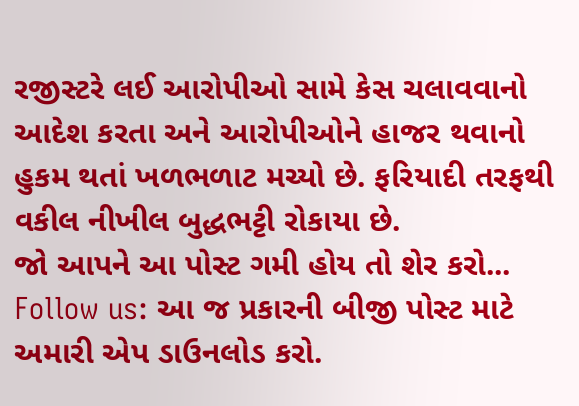રજીસ્ટરે લઈ આરોપીઓ સામે કેસ ચલાવવાનો આદેશ કરતા અને આરોપીઓને હાજર થવાનો હુકમ થતાં ખળભળાટ મચ્યો છે. ફરિયાદી તરફથી વકીલ નીખીલ બુદ્ધભટ્ટી રોકાયા છે.
જો આપને આ પોસ્ટ ગમી હોય તો શેર કરો...
Follow us: આ જ પ્રકારની બીજી પોસ્ટ માટે અમારી એપ ડાઉનલોડ કરો.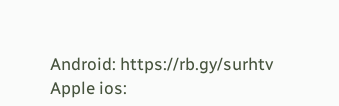Android: https://rb.gy/surhtv
Apple ios: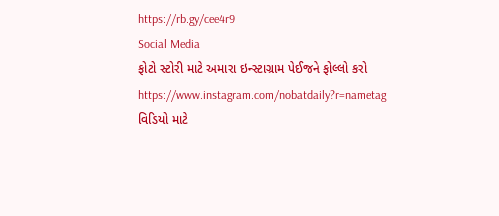https://rb.gy/cee4r9
Social Media
ફોટો સ્ટોરી માટે અમારા ઇન્સ્ટાગ્રામ પેઈજને ફોલ્લો કરો
https://www.instagram.com/nobatdaily?r=nametag
વિડિયો માટે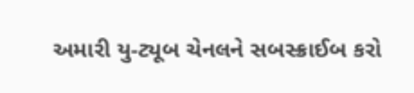અમારી યુ-ટ્યૂબ ચેનલને સબસ્ક્રાઈબ કરો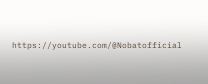https://youtube.com/@Nobatofficial